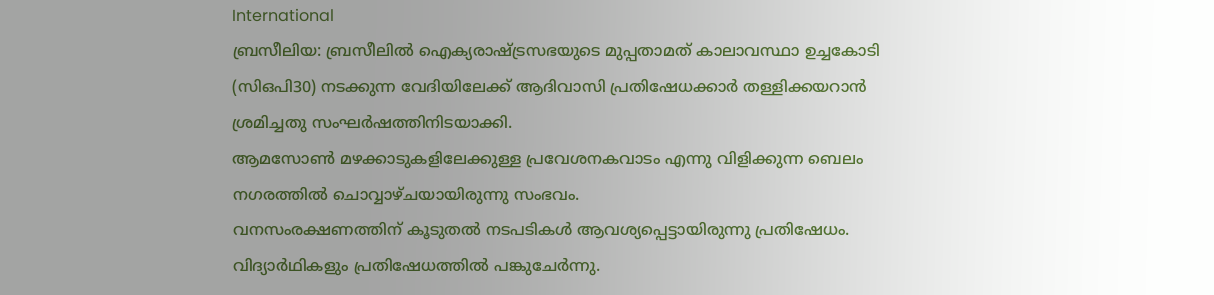International
ബ്രസീലിയ: ബ്രസീലിൽ ഐക്യരാഷ്ട്രസഭയുടെ മുപ്പതാമത് കാലാവസ്ഥാ ഉച്ചകോടി (സിഒപി30) നടക്കുന്ന വേദിയിലേക്ക് ആദിവാസി പ്രതിഷേധക്കാർ തള്ളിക്കയറാൻ ശ്രമിച്ചതു സംഘർഷത്തിനിടയാക്കി.
ആമസോൺ മഴക്കാടുകളിലേക്കുള്ള പ്രവേശനകവാടം എന്നു വിളിക്കുന്ന ബെലം നഗരത്തിൽ ചൊവ്വാഴ്ചയായിരുന്നു സംഭവം.
വനസംരക്ഷണത്തിന് കൂടുതൽ നടപടികൾ ആവശ്യപ്പെട്ടായിരുന്നു പ്രതിഷേധം. വിദ്യാർഥികളും പ്രതിഷേധത്തിൽ പങ്കുചേർന്നു.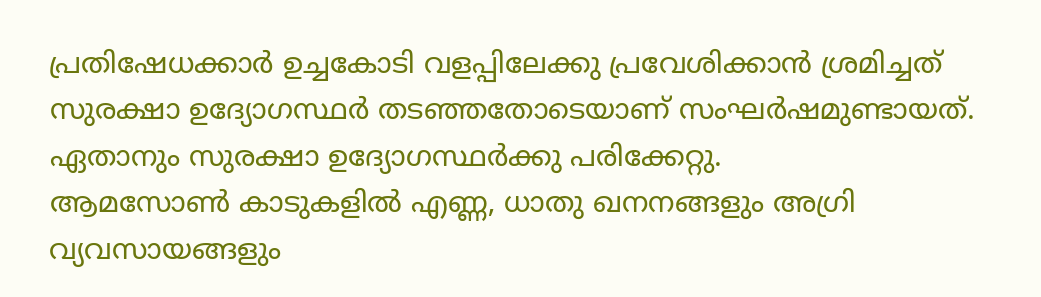പ്രതിഷേധക്കാർ ഉച്ചകോടി വളപ്പിലേക്കു പ്രവേശിക്കാൻ ശ്രമിച്ചത് സുരക്ഷാ ഉദ്യോഗസ്ഥർ തടഞ്ഞതോടെയാണ് സംഘർഷമുണ്ടായത്. ഏതാനും സുരക്ഷാ ഉദ്യോഗസ്ഥർക്കു പരിക്കേറ്റു.
ആമസോൺ കാടുകളിൽ എണ്ണ, ധാതു ഖനനങ്ങളും അഗ്രി വ്യവസായങ്ങളും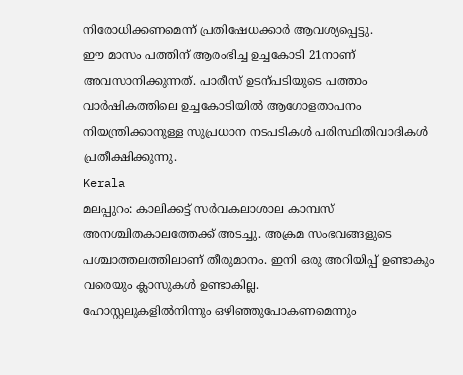നിരോധിക്കണമെന്ന് പ്രതിഷേധക്കാർ ആവശ്യപ്പെട്ടു.
ഈ മാസം പത്തിന് ആരംഭിച്ച ഉച്ചകോടി 21നാണ് അവസാനിക്കുന്നത്. പാരീസ് ഉടന്പടിയുടെ പത്താം വാർഷികത്തിലെ ഉച്ചകോടിയിൽ ആഗോളതാപനം നിയന്ത്രിക്കാനുള്ള സുപ്രധാന നടപടികൾ പരിസ്ഥിതിവാദികൾ പ്രതീക്ഷിക്കുന്നു.
Kerala
മലപ്പുറം: കാലിക്കട്ട് സർവകലാശാല കാമ്പസ് അനശ്ചിതകാലത്തേക്ക് അടച്ചു. അക്രമ സംഭവങ്ങളുടെ പശ്ചാത്തലത്തിലാണ് തീരുമാനം. ഇനി ഒരു അറിയിപ്പ് ഉണ്ടാകും വരെയും ക്ലാസുകൾ ഉണ്ടാകില്ല.
ഹോസ്റ്റലുകളിൽനിന്നും ഒഴിഞ്ഞുപോകണമെന്നും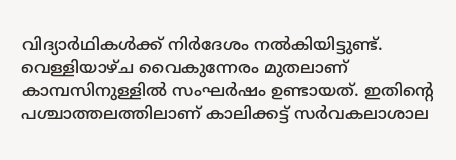വിദ്യാർഥികൾക്ക് നിർദേശം നൽകിയിട്ടുണ്ട്. വെള്ളിയാഴ്ച വൈകുന്നേരം മുതലാണ് കാമ്പസിനുള്ളിൽ സംഘർഷം ഉണ്ടായത്. ഇതിന്റെ പശ്ചാത്തലത്തിലാണ് കാലിക്കട്ട് സർവകലാശാല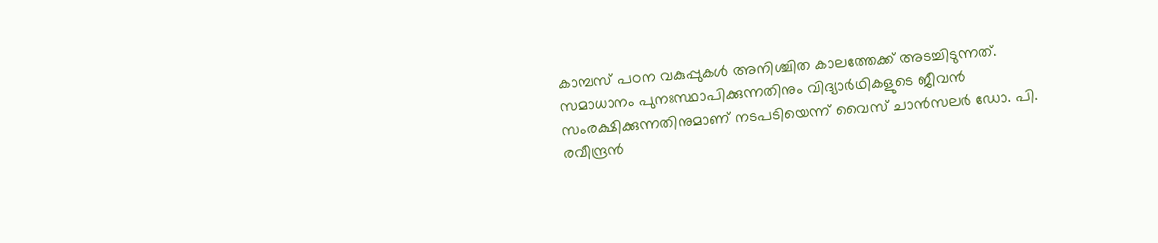കാമ്പസ് പഠന വകുപ്പുകൾ അനിശ്ചിത കാലത്തേക്ക് അടച്ചിടുന്നത്.
സമാധാനം പുനഃസ്ഥാപിക്കുന്നതിനും വിദ്യാർഥികളുടെ ജീവൻ സംരക്ഷിക്കുന്നതിനുമാണ് നടപടിയെന്ന് വൈസ് ചാൻസലർ ഡോ. പി. രവീന്ദ്രൻ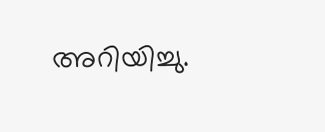അറിയിച്ചു.